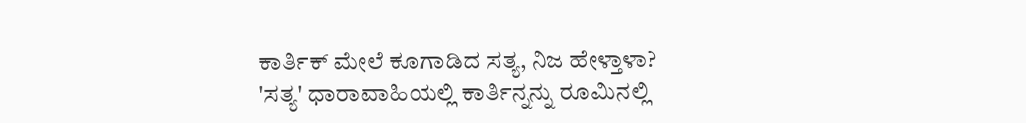ಕಾರ್ತಿಕ್ ಮೇಲೆ ಕೂಗಾಡಿದ ಸತ್ಯ, ನಿಜ ಹೇಳ್ತಾಳಾ?
'ಸತ್ಯ' ಧಾರಾವಾಹಿಯಲ್ಲಿ ಕಾರ್ತಿನ್ನನ್ನು ರೂಮಿನಲ್ಲಿ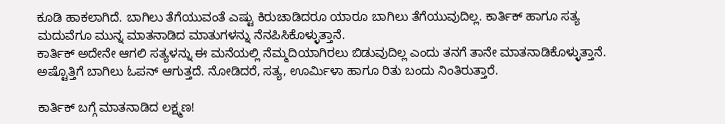ಕೂಡಿ ಹಾಕಲಾಗಿದೆ. ಬಾಗಿಲು ತೆಗೆಯುವಂತೆ ಎಷ್ಟು ಕಿರುಚಾಡಿದರೂ ಯಾರೂ ಬಾಗಿಲು ತೆಗೆಯುವುದಿಲ್ಲ. ಕಾರ್ತಿಕ್ ಹಾಗೂ ಸತ್ಯ ಮದುವೆಗೂ ಮುನ್ನ ಮಾತನಾಡಿದ ಮಾತುಗಳನ್ನು ನೆನಪಿಸಿಕೊಳ್ಳುತ್ತಾನೆ.
ಕಾರ್ತಿಕ್ ಅದೇನೇ ಆಗಲಿ ಸತ್ಯಳನ್ನು ಈ ಮನೆಯಲ್ಲಿ ನೆಮ್ಮದಿಯಾಗಿರಲು ಬಿಡುವುದಿಲ್ಲ ಎಂದು ತನಗೆ ತಾನೇ ಮಾತನಾಡಿಕೊಳ್ಳುತ್ತಾನೆ. ಅಷ್ಟೊತ್ತಿಗೆ ಬಾಗಿಲು ಓಪನ್ ಆಗುತ್ತದೆ. ನೋಡಿದರೆ, ಸತ್ಯ, ಊರ್ಮಿಳಾ ಹಾಗೂ ರಿತು ಬಂದು ನಿಂತಿರುತ್ತಾರೆ.

ಕಾರ್ತಿಕ್ ಬಗ್ಗೆ ಮಾತನಾಡಿದ ಲಕ್ಷ್ಮಣ!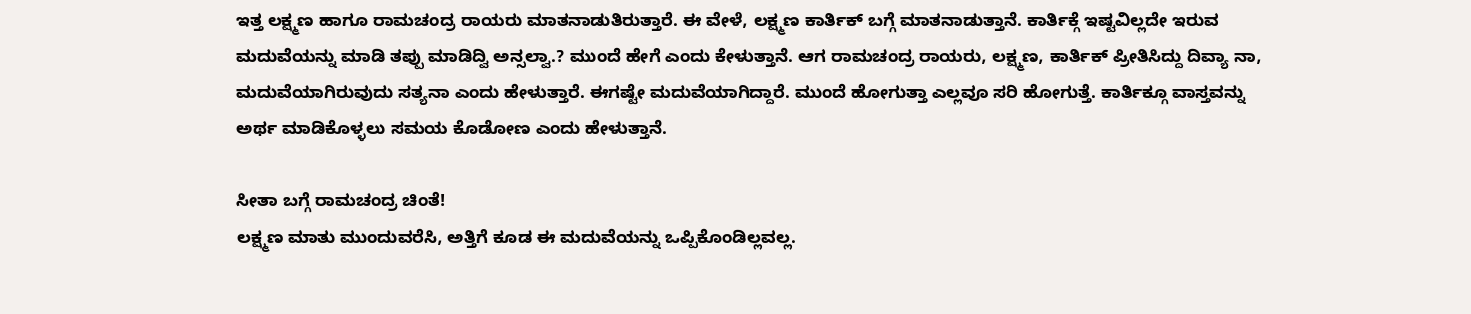ಇತ್ತ ಲಕ್ಷ್ಮಣ ಹಾಗೂ ರಾಮಚಂದ್ರ ರಾಯರು ಮಾತನಾಡುತಿರುತ್ತಾರೆ. ಈ ವೇಳೆ, ಲಕ್ಷ್ಮಣ ಕಾರ್ತಿಕ್ ಬಗ್ಗೆ ಮಾತನಾಡುತ್ತಾನೆ. ಕಾರ್ತಿಕ್ಗೆ ಇಷ್ಟವಿಲ್ಲದೇ ಇರುವ ಮದುವೆಯನ್ನು ಮಾಡಿ ತಪ್ಪು ಮಾಡಿದ್ವಿ ಅನ್ಸಲ್ವಾ.? ಮುಂದೆ ಹೇಗೆ ಎಂದು ಕೇಳುತ್ತಾನೆ. ಆಗ ರಾಮಚಂದ್ರ ರಾಯರು, ಲಕ್ಷ್ಮಣ, ಕಾರ್ತಿಕ್ ಪ್ರೀತಿಸಿದ್ದು ದಿವ್ಯಾ ನಾ, ಮದುವೆಯಾಗಿರುವುದು ಸತ್ಯನಾ ಎಂದು ಹೇಳುತ್ತಾರೆ. ಈಗಷ್ಟೇ ಮದುವೆಯಾಗಿದ್ದಾರೆ. ಮುಂದೆ ಹೋಗುತ್ತಾ ಎಲ್ಲವೂ ಸರಿ ಹೋಗುತ್ತೆ. ಕಾರ್ತಿಕ್ಗೂ ವಾಸ್ತವನ್ನು ಅರ್ಥ ಮಾಡಿಕೊಳ್ಳಲು ಸಮಯ ಕೊಡೋಣ ಎಂದು ಹೇಳುತ್ತಾನೆ.

ಸೀತಾ ಬಗ್ಗೆ ರಾಮಚಂದ್ರ ಚಿಂತೆ!
ಲಕ್ಷ್ಮಣ ಮಾತು ಮುಂದುವರೆಸಿ, ಅತ್ತಿಗೆ ಕೂಡ ಈ ಮದುವೆಯನ್ನು ಒಪ್ಪಿಕೊಂಡಿಲ್ಲವಲ್ಲ.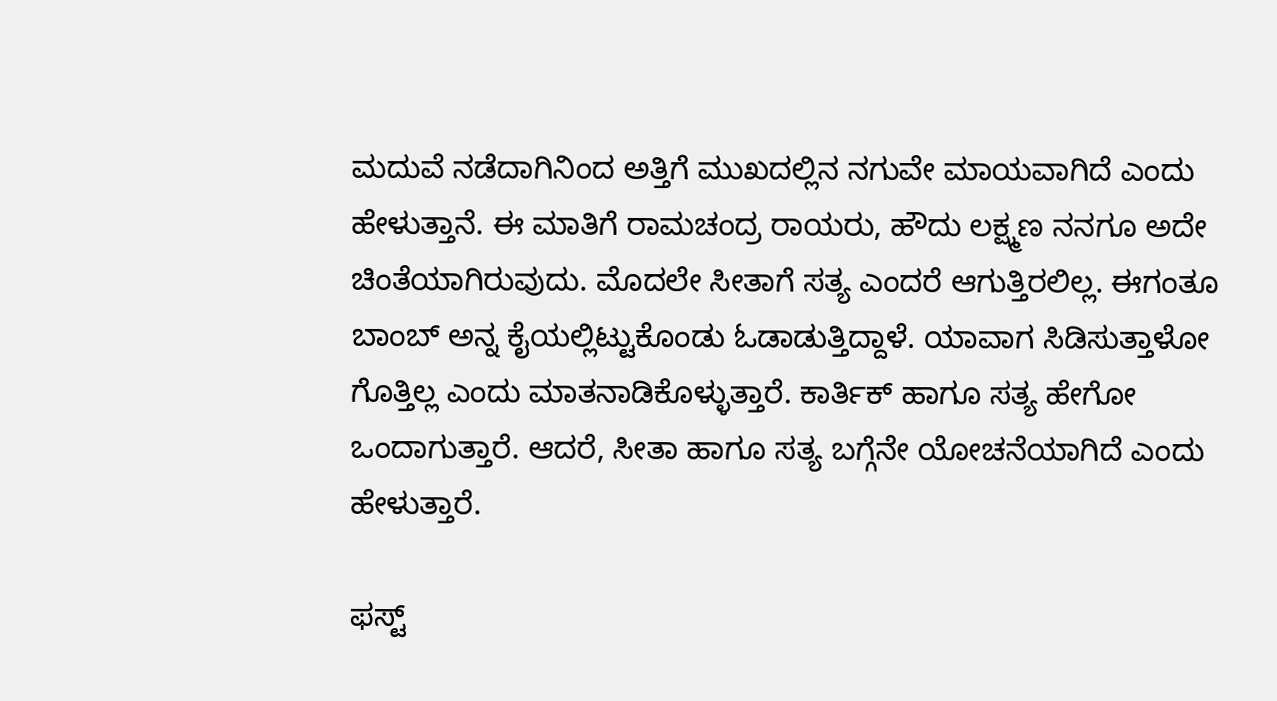ಮದುವೆ ನಡೆದಾಗಿನಿಂದ ಅತ್ತಿಗೆ ಮುಖದಲ್ಲಿನ ನಗುವೇ ಮಾಯವಾಗಿದೆ ಎಂದು ಹೇಳುತ್ತಾನೆ. ಈ ಮಾತಿಗೆ ರಾಮಚಂದ್ರ ರಾಯರು, ಹೌದು ಲಕ್ಷ್ಮಣ ನನಗೂ ಅದೇ ಚಿಂತೆಯಾಗಿರುವುದು. ಮೊದಲೇ ಸೀತಾಗೆ ಸತ್ಯ ಎಂದರೆ ಆಗುತ್ತಿರಲಿಲ್ಲ. ಈಗಂತೂ ಬಾಂಬ್ ಅನ್ನ ಕೈಯಲ್ಲಿಟ್ಟುಕೊಂಡು ಓಡಾಡುತ್ತಿದ್ದಾಳೆ. ಯಾವಾಗ ಸಿಡಿಸುತ್ತಾಳೋ ಗೊತ್ತಿಲ್ಲ ಎಂದು ಮಾತನಾಡಿಕೊಳ್ಳುತ್ತಾರೆ. ಕಾರ್ತಿಕ್ ಹಾಗೂ ಸತ್ಯ ಹೇಗೋ ಒಂದಾಗುತ್ತಾರೆ. ಆದರೆ, ಸೀತಾ ಹಾಗೂ ಸತ್ಯ ಬಗ್ಗೆನೇ ಯೋಚನೆಯಾಗಿದೆ ಎಂದು ಹೇಳುತ್ತಾರೆ.

ಫಸ್ಟ್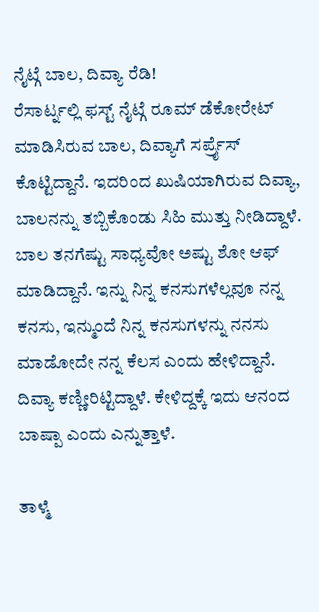ನೈಟ್ಗೆ ಬಾಲ, ದಿವ್ಯಾ ರೆಡಿ!
ರೆಸಾರ್ಟ್ನಲ್ಲಿ ಫಸ್ಟ್ ನೈಟ್ಗೆ ರೂಮ್ ಡೆಕೋರೇಟ್ ಮಾಡಿಸಿರುವ ಬಾಲ, ದಿವ್ಯಾಗೆ ಸರ್ಪ್ರೈಸ್ ಕೊಟ್ಟಿದ್ದಾನೆ. ಇದರಿಂದ ಖುಷಿಯಾಗಿರುವ ದಿವ್ಯಾ, ಬಾಲನನ್ನು ತಬ್ಬಿಕೊಂಡು ಸಿಹಿ ಮುತ್ತು ನೀಡಿದ್ದಾಳೆ. ಬಾಲ ತನಗೆಷ್ಟು ಸಾಧ್ಯವೋ ಅಷ್ಟು ಶೋ ಆಫ್ ಮಾಡಿದ್ದಾನೆ. ಇನ್ನು ನಿನ್ನ ಕನಸುಗಳೆಲ್ಲವೂ ನನ್ನ ಕನಸು, ಇನ್ಮುಂದೆ ನಿನ್ನ ಕನಸುಗಳನ್ನು ನನಸು ಮಾಡೋದೇ ನನ್ನ ಕೆಲಸ ಎಂದು ಹೇಳಿದ್ದಾನೆ. ದಿವ್ಯಾ ಕಣ್ಣೀರಿಟ್ಟಿದ್ದಾಳೆ. ಕೇಳಿದ್ದಕ್ಕೆ ಇದು ಆನಂದ ಬಾಷ್ಪಾ ಎಂದು ಎನ್ನುತ್ತಾಳೆ.

ತಾಳ್ಮೆ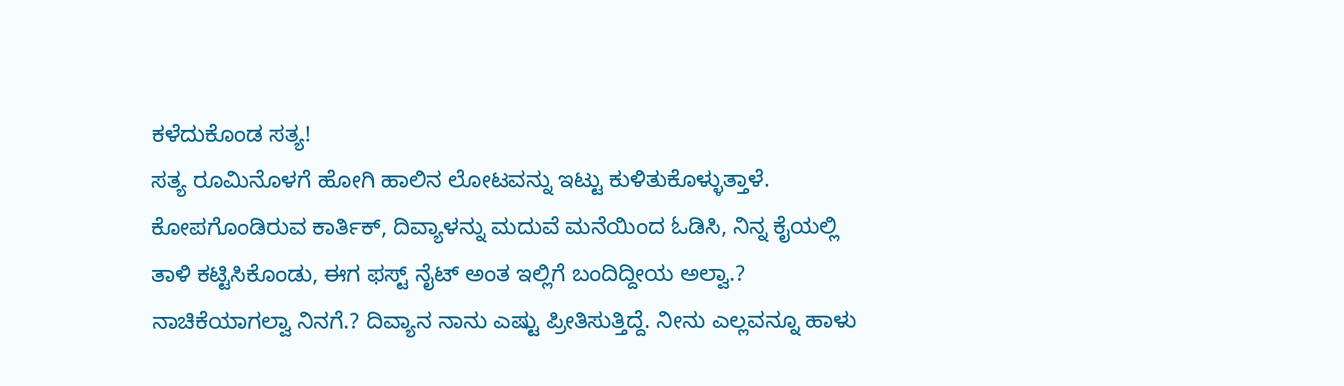ಕಳೆದುಕೊಂಡ ಸತ್ಯ!
ಸತ್ಯ ರೂಮಿನೊಳಗೆ ಹೋಗಿ ಹಾಲಿನ ಲೋಟವನ್ನು ಇಟ್ಟು ಕುಳಿತುಕೊಳ್ಳುತ್ತಾಳೆ. ಕೋಪಗೊಂಡಿರುವ ಕಾರ್ತಿಕ್, ದಿವ್ಯಾಳನ್ನು ಮದುವೆ ಮನೆಯಿಂದ ಓಡಿಸಿ, ನಿನ್ನ ಕೈಯಲ್ಲಿ ತಾಳಿ ಕಟ್ಟಿಸಿಕೊಂಡು, ಈಗ ಫಸ್ಟ್ ನೈಟ್ ಅಂತ ಇಲ್ಲಿಗೆ ಬಂದಿದ್ದೀಯ ಅಲ್ವಾ.? ನಾಚಿಕೆಯಾಗಲ್ವಾ ನಿನಗೆ.? ದಿವ್ಯಾನ ನಾನು ಎಷ್ಟು ಪ್ರೀತಿಸುತ್ತಿದ್ದೆ. ನೀನು ಎಲ್ಲವನ್ನೂ ಹಾಳು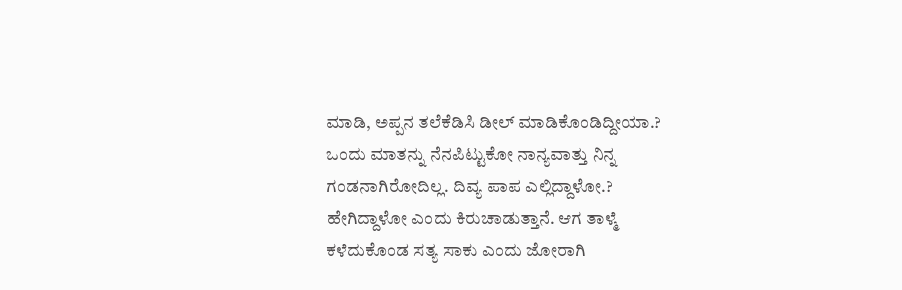ಮಾಡಿ, ಅಪ್ಪನ ತಲೆಕೆಡಿಸಿ ಡೀಲ್ ಮಾಡಿಕೊಂಡಿದ್ದೀಯಾ.? ಒಂದು ಮಾತನ್ನು ನೆನಪಿಟ್ಟುಕೋ ನಾನ್ಯವಾತ್ತು ನಿನ್ನ ಗಂಡನಾಗಿರೋದಿಲ್ಲ. ದಿವ್ಯ ಪಾಪ ಎಲ್ಲಿದ್ದಾಳೋ.? ಹೇಗಿದ್ದಾಳೋ ಎಂದು ಕಿರುಚಾಡುತ್ತಾನೆ. ಆಗ ತಾಳ್ಮೆ ಕಳೆದುಕೊಂಡ ಸತ್ಯ ಸಾಕು ಎಂದು ಜೋರಾಗಿ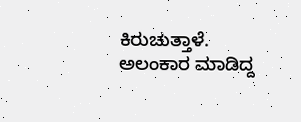ಕಿರುಚುತ್ತಾಳೆ. ಅಲಂಕಾರ ಮಾಡಿದ್ದ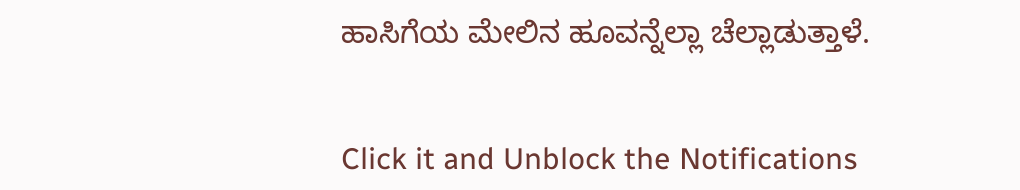ಹಾಸಿಗೆಯ ಮೇಲಿನ ಹೂವನ್ನೆಲ್ಲಾ ಚೆಲ್ಲಾಡುತ್ತಾಳೆ.


Click it and Unblock the Notifications